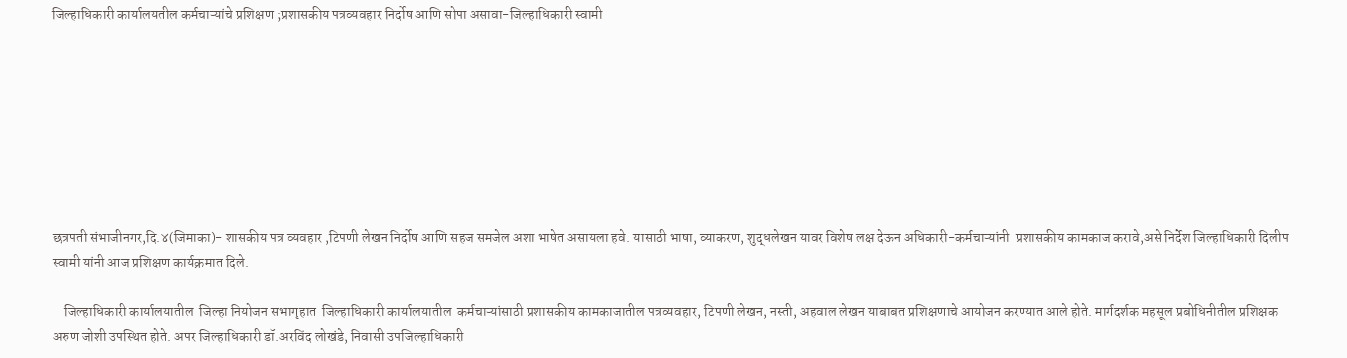जिल्हाधिकारी कार्यालयतील कर्मचाऱ्यांचे प्रशिक्षण ;प्रशासकीय पत्रव्यवहार निर्दोष आणि सोपा असावा-जिल्हाधिकारी स्वामी








छत्रपती संभाजीनगर,दि.४(जिमाका)- शासकीय पत्र व्यवहार ,टिपणी लेखन निर्दोष आणि सहज समजेल अशा भाषेत असायला हवे. यासाठी भाषा, व्याकरण, शुद्धलेखन यावर विशेष लक्ष देऊन अधिकारी-कर्मचाऱ्यांनी  प्रशासकीय कामकाज करावे,असे निर्देश जिल्हाधिकारी दिलीप स्वामी यांनी आज प्रशिक्षण कार्यक्रमात दिले.

    जिल्हाधिकारी कार्यालयातील  जिल्हा नियोजन सभागृहात  जिल्हाधिकारी कार्यालयातील  कर्मचाऱ्यांसाठी प्रशासकीय कामकाजातील पत्रव्यवहार, टिपणी लेखन, नस्ती, अहवाल लेखन याबाबत प्रशिक्षणाचे आयोजन करण्यात आले होते. मार्गदर्शक महसूल प्रबोधिनीतील प्रशिक्षक अरुण जोशी उपस्थित होते. अपर जिल्हाधिकारी डॉ.अरविंद लोखंडे, निवासी उपजिल्हाधिकारी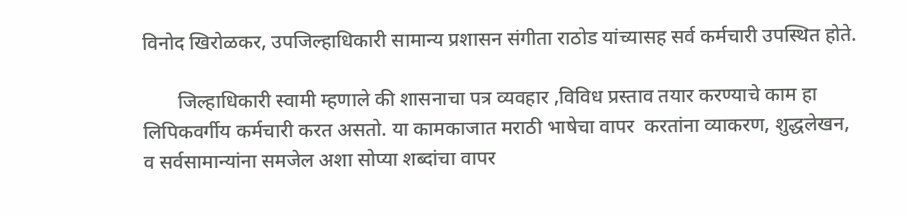विनोद खिरोळकर, उपजिल्हाधिकारी सामान्य प्रशासन संगीता राठोड यांच्यासह सर्व कर्मचारी उपस्थित होते.

       जिल्हाधिकारी स्वामी म्हणाले की शासनाचा पत्र व्यवहार ,विविध प्रस्ताव तयार करण्याचे काम हा लिपिकवर्गीय कर्मचारी करत असतो. या कामकाजात मराठी भाषेचा वापर  करतांना व्याकरण, शुद्धलेखन, व सर्वसामान्यांना समजेल अशा सोप्या शब्दांचा वापर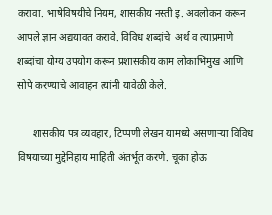करावा. भाषेविषयीचे नियम, शासकीय नस्ती इ. अवलोकन करून आपले ज्ञान अद्ययावत करावे. विविध शब्दांचे  अर्थ व त्याप्रमाणे शब्दांचा योग्य उपयोग करून प्रशासकीय काम लोकाभिमुख आणि सोपे करण्याचे आवाहन त्यांनी यावेळी केले.

      शासकीय पत्र व्यवहार, टिप्पणी लेखन यामध्ये असणाऱ्या विविध विषयाच्या मुद्देनिहाय माहिती अंतर्भूत करणे. चूका होऊ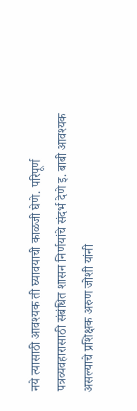नये त्यासाठी आवश्यक ती घ्यावयाची काळजी घेणे. परिपूर्ण पत्रव्यवहारासाठी संबंधित शासन निर्णयांचे संदर्भ देणे इ. बाबी आवश्यक असल्याचे प्रशिक्षक अरुण जोशी यांनी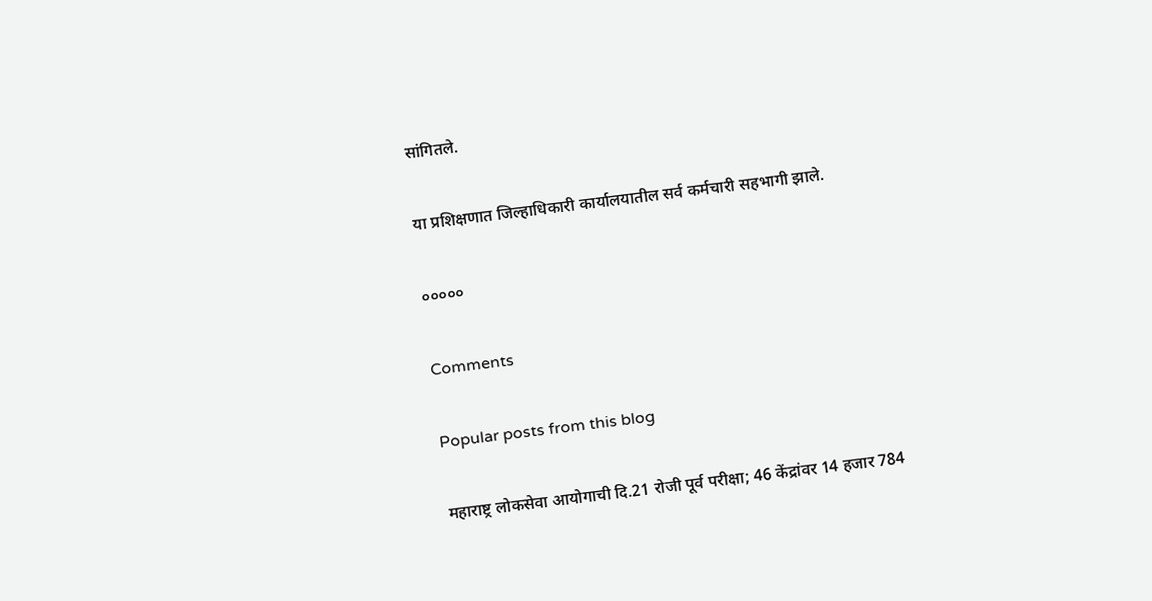सांगितले.

या प्रशिक्षणात जिल्हाधिकारी कार्यालयातील सर्व कर्मचारी सहभागी झाले.

०००००

Comments

Popular posts from this blog

महाराष्ट्र लोकसेवा आयोगाची दि.21 रोजी पूर्व परीक्षा; 46 केंद्रांवर 14 हजार 784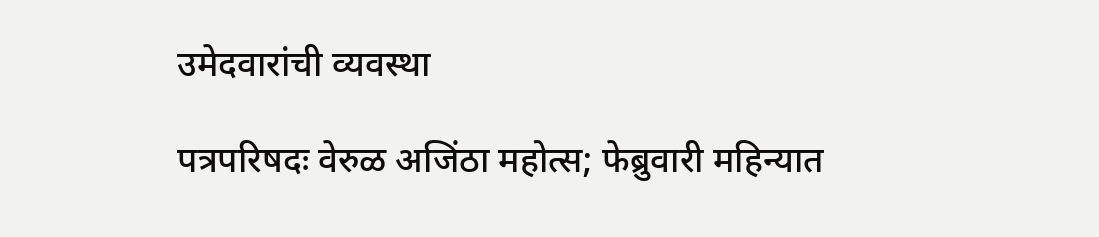उमेदवारांची व्यवस्था

पत्रपरिषदः वेरुळ अजिंठा महोत्स; फेब्रुवारी महिन्यात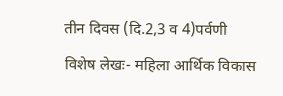तीन दिवस (दि.2,3 व 4)पर्वणी

विशेष लेखः- महिला आर्थिक विकास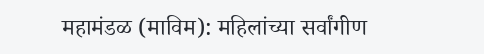महामंडळ (माविम): महिलांच्या सर्वांगीण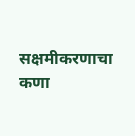सक्षमीकरणाचा कणा